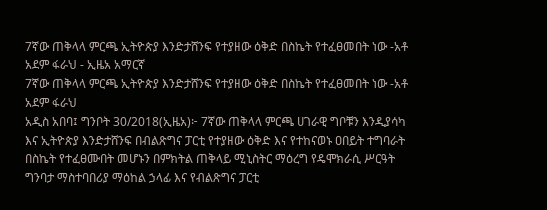7ኛው ጠቅላላ ምርጫ ኢትዮጵያ እንድታሸንፍ የተያዘው ዕቅድ በስኬት የተፈፀመበት ነው -አቶ አደም ፋራህ - ኢዜአ አማርኛ
7ኛው ጠቅላላ ምርጫ ኢትዮጵያ እንድታሸንፍ የተያዘው ዕቅድ በስኬት የተፈፀመበት ነው -አቶ አደም ፋራህ
አዲስ አበባ፤ ግንቦት 30/2018(ኢዜአ)፦ 7ኛው ጠቅላላ ምርጫ ሀገራዊ ግቦቹን እንዲያሳካ እና ኢትዮጵያ እንድታሸንፍ በብልጽግና ፓርቲ የተያዘው ዕቅድ እና የተከናወኑ ዐበይት ተግባራት በስኬት የተፈፀሙበት መሆኑን በምክትል ጠቅላይ ሚኒስትር ማዕረግ የዴሞክራሲ ሥርዓት ግንባታ ማስተባበሪያ ማዕከል ኃላፊ እና የብልጽግና ፓርቲ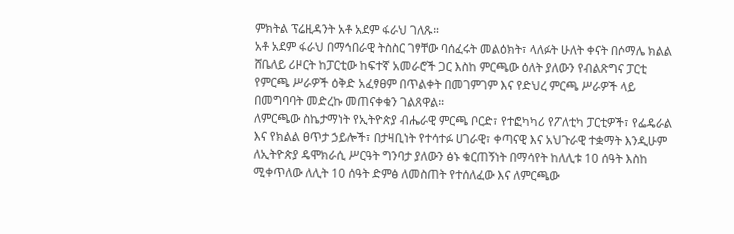ምክትል ፕሬዚዳንት አቶ አደም ፋራህ ገለጹ።
አቶ አደም ፋራህ በማኅበራዊ ትስስር ገፃቸው ባሰፈሩት መልዕክት፣ ላለፉት ሁለት ቀናት በሶማሌ ክልል ሸቤለይ ሪዞርት ከፓርቲው ከፍተኛ አመራሮች ጋር እስከ ምርጫው ዕለት ያለውን የብልጽግና ፓርቲ የምርጫ ሥራዎች ዕቅድ አፈፃፀም በጥልቀት በመገምገም እና የድህረ ምርጫ ሥራዎች ላይ በመግባባት መድረኩ መጠናቀቁን ገልጸዋል።
ለምርጫው ስኬታማነት የኢትዮጵያ ብሔራዊ ምርጫ ቦርድ፣ የተፎካካሪ የፖለቲካ ፓርቲዎች፣ የፌዴራል እና የክልል ፀጥታ ኃይሎች፣ በታዛቢነት የተሳተፉ ሀገራዊ፣ ቀጣናዊ እና አህጉራዊ ተቋማት እንዲሁም ለኢትዮጵያ ዴሞክራሲ ሥርዓት ግንባታ ያለውን ፅኑ ቁርጠኝነት በማሳየት ከለሊቱ 10 ሰዓት እስከ ሚቀጥለው ለሊት 10 ሰዓት ድምፅ ለመስጠት የተሰለፈው እና ለምርጫው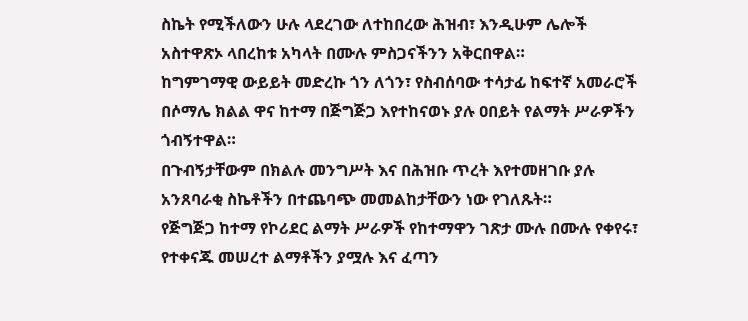ስኬት የሚችለውን ሁሉ ላደረገው ለተከበረው ሕዝብ፣ እንዲሁም ሌሎች አስተዋጽኦ ላበረከቱ አካላት በሙሉ ምስጋናችንን አቅርበዋል።
ከግምገማዊ ውይይት መድረኩ ጎን ለጎን፣ የስብሰባው ተሳታፊ ከፍተኛ አመራሮች በሶማሌ ክልል ዋና ከተማ በጅግጅጋ እየተከናወኑ ያሉ ዐበይት የልማት ሥራዎችን ጎብኝተዋል።
በጉብኝታቸውም በክልሉ መንግሥት እና በሕዝቡ ጥረት እየተመዘገቡ ያሉ አንጸባራቂ ስኬቶችን በተጨባጭ መመልከታቸውን ነው የገለጹት።
የጅግጅጋ ከተማ የኮሪደር ልማት ሥራዎች የከተማዋን ገጽታ ሙሉ በሙሉ የቀየሩ፣ የተቀናጁ መሠረተ ልማቶችን ያሟሉ እና ፈጣን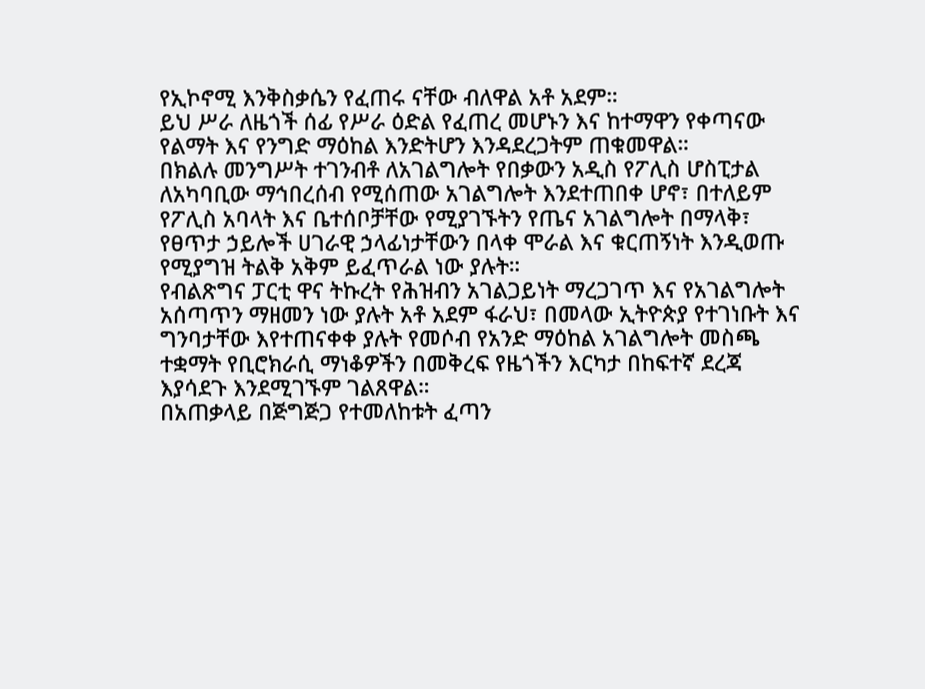የኢኮኖሚ እንቅስቃሴን የፈጠሩ ናቸው ብለዋል አቶ አደም።
ይህ ሥራ ለዜጎች ሰፊ የሥራ ዕድል የፈጠረ መሆኑን እና ከተማዋን የቀጣናው የልማት እና የንግድ ማዕከል እንድትሆን እንዳደረጋትም ጠቁመዋል።
በክልሉ መንግሥት ተገንብቶ ለአገልግሎት የበቃውን አዲስ የፖሊስ ሆስፒታል ለአካባቢው ማኅበረሰብ የሚሰጠው አገልግሎት እንደተጠበቀ ሆኖ፣ በተለይም የፖሊስ አባላት እና ቤተሰቦቻቸው የሚያገኙትን የጤና አገልግሎት በማላቅ፣ የፀጥታ ኃይሎች ሀገራዊ ኃላፊነታቸውን በላቀ ሞራል እና ቁርጠኝነት እንዲወጡ የሚያግዝ ትልቅ አቅም ይፈጥራል ነው ያሉት።
የብልጽግና ፓርቲ ዋና ትኩረት የሕዝብን አገልጋይነት ማረጋገጥ እና የአገልግሎት አሰጣጥን ማዘመን ነው ያሉት አቶ አደም ፋራህ፣ በመላው ኢትዮጵያ የተገነቡት እና ግንባታቸው እየተጠናቀቀ ያሉት የመሶብ የአንድ ማዕከል አገልግሎት መስጫ ተቋማት የቢሮክራሲ ማነቆዎችን በመቅረፍ የዜጎችን እርካታ በከፍተኛ ደረጃ እያሳደጉ እንደሚገኙም ገልጸዋል።
በአጠቃላይ በጅግጅጋ የተመለከቱት ፈጣን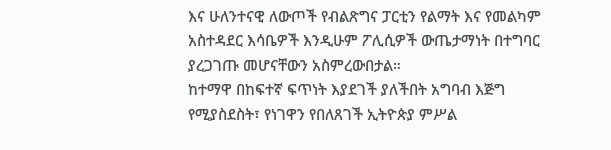እና ሁለንተናዊ ለውጦች የብልጽግና ፓርቲን የልማት እና የመልካም አስተዳደር እሳቤዎች እንዲሁም ፖሊሲዎች ውጤታማነት በተግባር ያረጋገጡ መሆናቸውን አስምረውበታል።
ከተማዋ በከፍተኛ ፍጥነት እያደገች ያለችበት አግባብ እጅግ የሚያስደስት፣ የነገዋን የበለጸገች ኢትዮጵያ ምሥል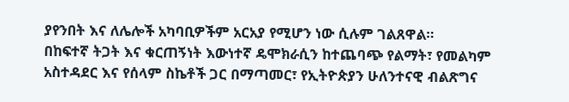ያየንበት እና ለሌሎች አካባቢዎችም አርአያ የሚሆን ነው ሲሉም ገልጸዋል።
በከፍተኛ ትጋት እና ቁርጠኝነት እውነተኛ ዴሞክራሲን ከተጨባጭ የልማት፣ የመልካም አስተዳደር እና የሰላም ስኬቶች ጋር በማጣመር፣ የኢትዮጵያን ሁለንተናዊ ብልጽግና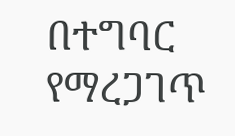በተግባር የማረጋገጥ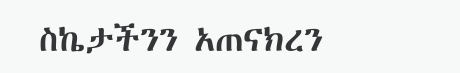ስኬታችንን አጠናክረን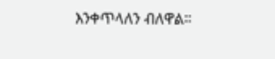እንቀጥላለን ብለዋል።